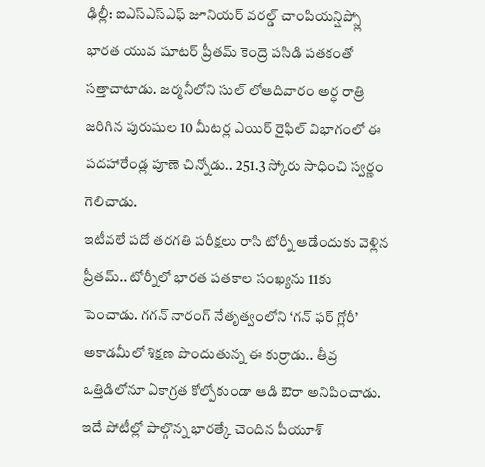ఢిల్లీ: ఐఎస్ఎస్ఎఫ్ జూనియర్ వరల్డ్ చాంపియన్షిప్స్లో భారత యువ షూటర్ ప్రీతమ్ కెంద్రె పసిడి పతకంతో సత్తాచాటాడు. జర్మనీలోని సుల్ లోఆదివారం అర్ధ రాత్రి జరిగిన పురుషుల 10 మీటర్ల ఎయిర్ రైఫిల్ విభాగంలో ఈ పదహారేండ్ల పూణె చిన్నోడు.. 251.3 స్కోరు సాధించి స్వర్ణం గెలిచాడు.
ఇటీవలే పదో తరగతి పరీక్షలు రాసి టోర్నీ ఆడేందుకు వెళ్లిన ప్రీతమ్.. టోర్నీలో భారత పతకాల సంఖ్యను 11కు పెంచాడు. గగన్ నారంగ్ నేతృత్వంలోని ‘గన్ ఫర్ గ్లోరీ’ అకాడమీలో శిక్షణ పొందుతున్న ఈ కుర్రాడు.. తీవ్ర ఒత్తిడిలోనూ ఏకాగ్రత కోల్పోకుండా ఆడి ఔరా అనిపించాడు. ఇదే పోటీల్లో పాల్గొన్న భారత్కే చెందిన పీయూశ్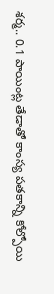శర్మ.. 0.1 పాయింట్ల తేడాతో కాంస్య పతకాన్ని కోల్పోయి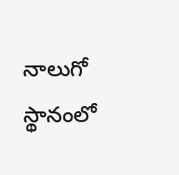నాలుగో స్థానంలో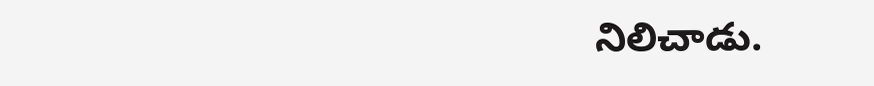నిలిచాడు.